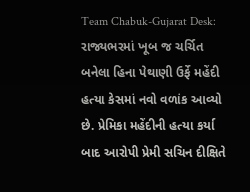Team Chabuk-Gujarat Desk: રાજ્યભરમાં ખૂબ જ ચર્ચિત બનેલા હિના પેથાણી ઉર્ફે મહેંદી હત્યા કેસમાં નવો વળાંક આવ્યો છે. પ્રેમિકા મહેંદીની હત્યા કર્યા બાદ આરોપી પ્રેમી સચિન દીક્ષિતે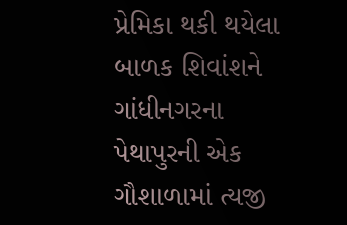પ્રેમિકા થકી થયેલા બાળક શિવાંશને ગાંધીનગરના પેથાપુરની એક ગૌશાળામાં ત્યજી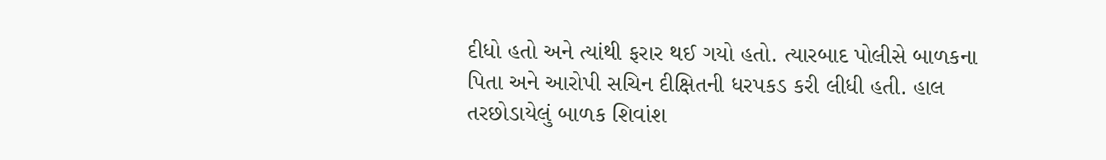દીધો હતો અને ત્યાંથી ફરાર થઈ ગયો હતો. ત્યારબાદ પોલીસે બાળકના પિતા અને આરોપી સચિન દીક્ષિતની ધરપકડ કરી લીધી હતી. હાલ તરછોડાયેલું બાળક શિવાંશ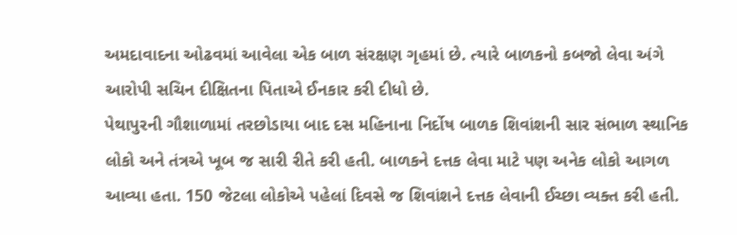અમદાવાદના ઓઢવમાં આવેલા એક બાળ સંરક્ષણ ગૃહમાં છે. ત્યારે બાળકનો કબજો લેવા અંગે આરોપી સચિન દીક્ષિતના પિતાએ ઈનકાર કરી દીધો છે.
પેથાપુરની ગૌશાળામાં તરછોડાયા બાદ દસ મહિનાના નિર્દોષ બાળક શિવાંશની સાર સંભાળ સ્થાનિક લોકો અને તંત્રએ ખૂબ જ સારી રીતે કરી હતી. બાળકને દત્તક લેવા માટે પણ અનેક લોકો આગળ આવ્યા હતા. 150 જેટલા લોકોએ પહેલાં દિવસે જ શિવાંશને દત્તક લેવાની ઈચ્છા વ્યક્ત કરી હતી.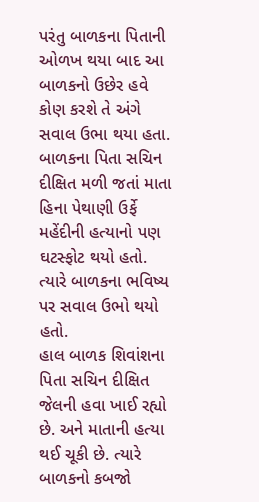પરંતુ બાળકના પિતાની ઓળખ થયા બાદ આ બાળકનો ઉછેર હવે કોણ કરશે તે અંગે સવાલ ઉભા થયા હતા. બાળકના પિતા સચિન દીક્ષિત મળી જતાં માતા હિના પેથાણી ઉર્ફે મહેંદીની હત્યાનો પણ ઘટસ્ફોટ થયો હતો. ત્યારે બાળકના ભવિષ્ય પર સવાલ ઉભો થયો હતો.
હાલ બાળક શિવાંશના પિતા સચિન દીક્ષિત જેલની હવા ખાઈ રહ્યો છે. અને માતાની હત્યા થઈ ચૂકી છે. ત્યારે બાળકનો કબજો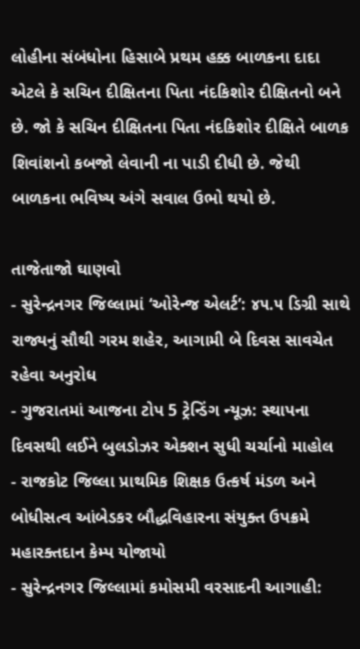લોહીના સંબંધોના હિસાબે પ્રથમ હક્ક બાળકના દાદા એટલે કે સચિન દીક્ષિતના પિતા નંદકિશોર દીક્ષિતનો બને છે. જો કે સચિન દીક્ષિતના પિતા નંદકિશોર દીક્ષિતે બાળક શિવાંશનો કબજો લેવાની ના પાડી દીધી છે. જેથી બાળકના ભવિષ્ય અંગે સવાલ ઉભો થયો છે.

તાજેતાજો ઘાણવો
- સુરેન્દ્રનગર જિલ્લામાં ‘ઓરેન્જ એલર્ટ’: ૪૫.૫ ડિગ્રી સાથે રાજ્યનું સૌથી ગરમ શહેર, આગામી બે દિવસ સાવચેત રહેવા અનુરોધ
- ગુજરાતમાં આજના ટોપ 5 ટ્રેન્ડિંગ ન્યૂઝ: સ્થાપના દિવસથી લઈને બુલડોઝર એક્શન સુધી ચર્ચાનો માહોલ
- રાજકોટ જિલ્લા પ્રાથમિક શિક્ષક ઉત્કર્ષ મંડળ અને બોધીસત્વ આંબેડકર બૌદ્ધવિહારના સંયુક્ત ઉપક્રમે મહારક્તદાન કેમ્પ યોજાયો
- સુરેન્દ્રનગર જિલ્લામાં કમોસમી વરસાદની આગાહી: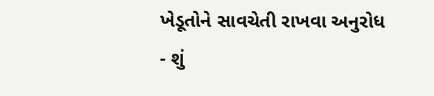ખેડૂતોને સાવચેતી રાખવા અનુરોધ
- શું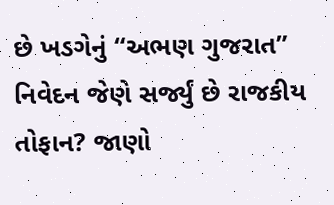છે ખડગેનું “અભણ ગુજરાત” નિવેદન જેણે સર્જ્યું છે રાજકીય તોફાન? જાણો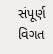સંપૂર્ણ વિગત